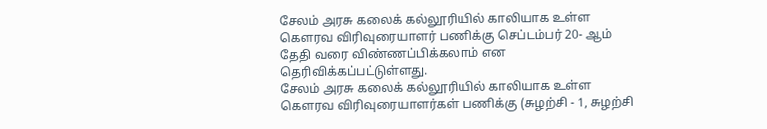சேலம் அரசு கலைக் கல்லூரியில் காலியாக உள்ள கௌரவ விரிவுரையாளர் பணிக்கு செப்டம்பர் 20- ஆம் தேதி வரை விண்ணப்பிக்கலாம் என
தெரிவிக்கப்பட்டுள்ளது.
சேலம் அரசு கலைக் கல்லூரியில் காலியாக உள்ள கௌரவ விரிவுரையாளர்கள் பணிக்கு (சுழற்சி - 1, சுழற்சி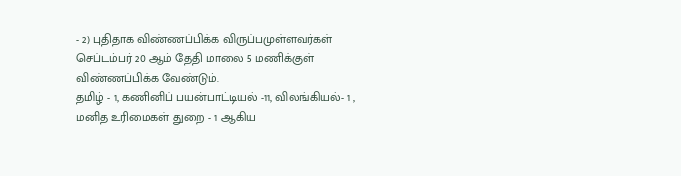- 2) புதிதாக விண்ணப்பிக்க விருப்பமுள்ளவர்கள் செப்டம்பர் 20 ஆம் தேதி மாலை 5 மணிக்குள் விண்ணப்பிக்க வேண்டும்.
தமிழ் - 1, கணினிப் பயன்பாட்டியல் -11, விலங்கியல்- 1 , மனித உரிமைகள் துறை - 1 ஆகிய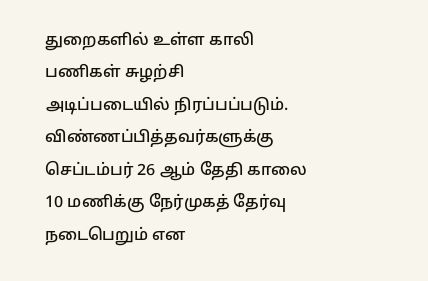துறைகளில் உள்ள காலி பணிகள் சுழற்சி அடிப்படையில் நிரப்பப்படும். விண்ணப்பித்தவர்களுக்கு செப்டம்பர் 26 ஆம் தேதி காலை 10 மணிக்கு நேர்முகத் தேர்வு நடைபெறும் என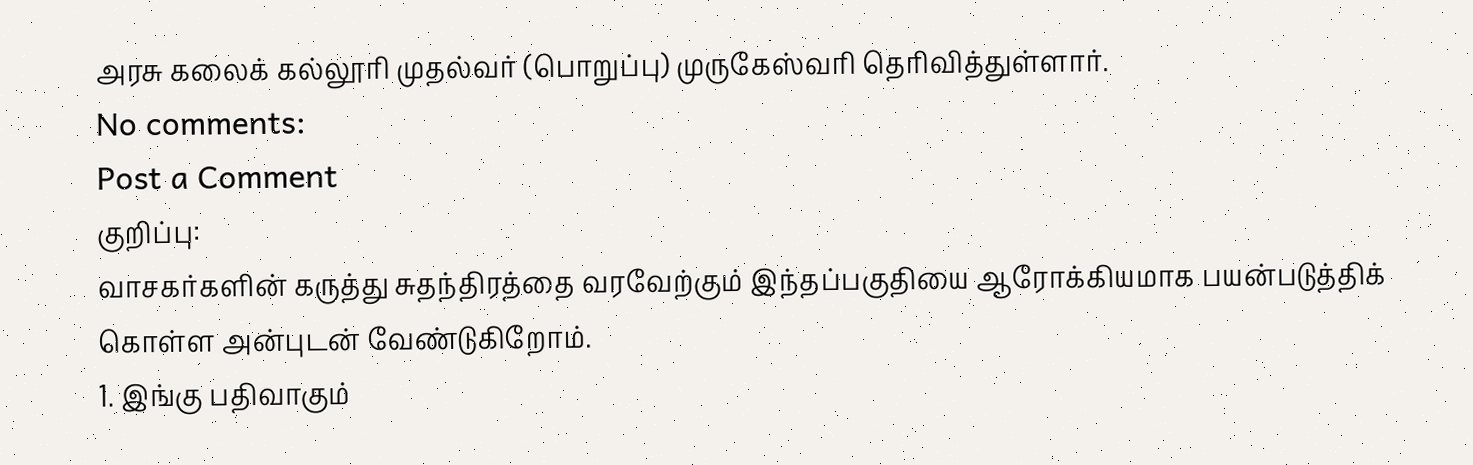அரசு கலைக் கல்லூரி முதல்வர் (பொறுப்பு) முருகேஸ்வரி தெரிவித்துள்ளார்.
No comments:
Post a Comment
குறிப்பு:
வாசகர்களின் கருத்து சுதந்திரத்தை வரவேற்கும் இந்தப்பகுதியை ஆரோக்கியமாக பயன்படுத்திக் கொள்ள அன்புடன் வேண்டுகிறோம்.
1. இங்கு பதிவாகும்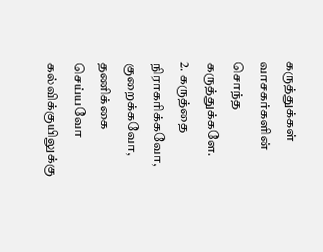கருத்துக்கள் வாசகர்களின் சொந்த கருத்துக்களே.
2. கருத்தை நிராகரிக்கவோ, குறைக்கவோ, தணிக்கை செய்யவோ கல்விக்குயிலுக்கு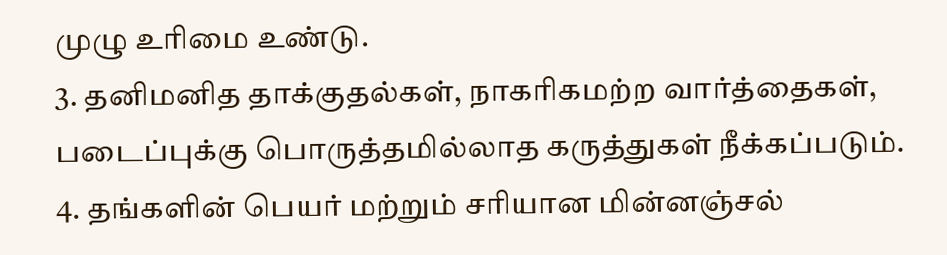முழு உரிமை உண்டு.
3. தனிமனித தாக்குதல்கள், நாகரிகமற்ற வார்த்தைகள், படைப்புக்கு பொருத்தமில்லாத கருத்துகள் நீக்கப்படும்.
4. தங்களின் பெயர் மற்றும் சரியான மின்னஞ்சல்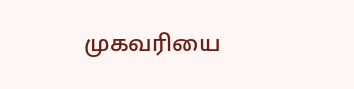முகவரியை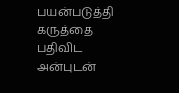பயன்படுத்தி கருத்தை பதிவிட அன்புடன்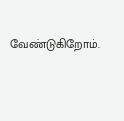வேண்டுகிறோம்.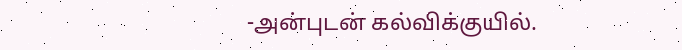-அன்புடன் கல்விக்குயில்.